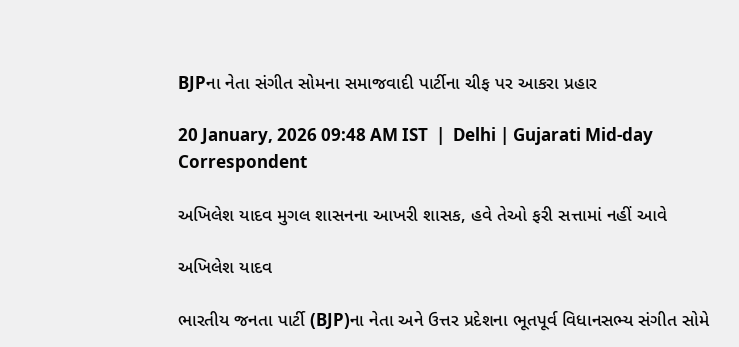BJPના નેતા સંગીત સોમના સમાજવાદી પાર્ટીના ચીફ પર આકરા પ્રહાર

20 January, 2026 09:48 AM IST  |  Delhi | Gujarati Mid-day Correspondent

અખિલેશ યાદવ મુગલ શાસનના આખરી શાસક, હવે તેઓ ફરી સત્તામાં નહીં આવે

અખિલેશ યાદવ

ભારતીય જનતા પાર્ટી (BJP)ના નેતા અને ઉત્તર પ્રદેશના ભૂતપૂર્વ વિધાનસભ્ય સંગીત સોમે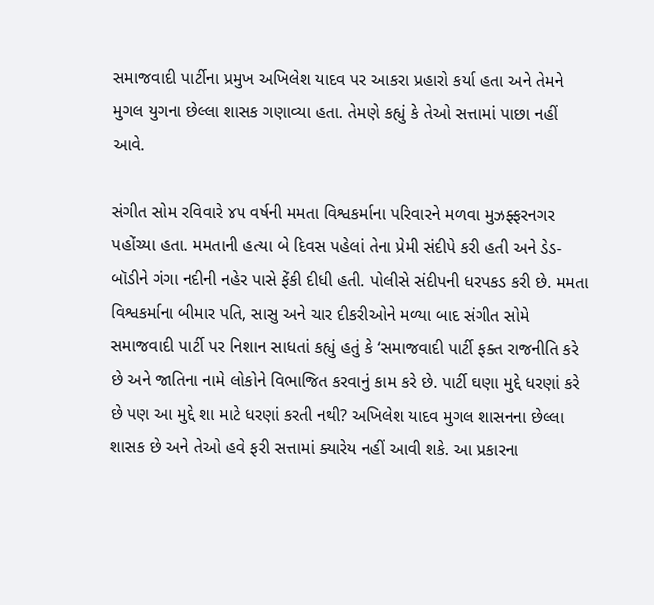સમાજવાદી પાર્ટીના પ્રમુખ અખિલેશ યાદવ પર આકરા પ્રહારો કર્યા હતા અને તેમને મુગલ યુગના છેલ્લા શાસક ગણાવ્યા હતા. તેમણે કહ્યું કે તેઓ સત્તામાં પાછા નહીં આવે.

સંગીત સોમ રવિવારે ૪૫‍ વર્ષની મમતા વિશ્વકર્માના પરિવારને મળવા મુઝફ્ફરનગર પહોંચ્યા હતા. મમતાની હત્યા બે દિવસ પહેલાં તેના પ્રેમી સંદીપે કરી હતી અને ડેડ-બૉડીને ગંગા નદીની નહેર પાસે ફેંકી દીધી હતી. પોલીસે સંદીપની ધરપકડ કરી છે. મમતા વિશ્વકર્માના બીમાર પતિ, સાસુ અને ચાર દીકરીઓને મળ્યા બાદ સંગીત સોમે સમાજવાદી પાર્ટી પર નિશાન સાધતાં કહ્યું હતું કે ‘સમાજવાદી પાર્ટી ફક્ત રાજનીતિ કરે છે અને જાતિના નામે લોકોને વિભાજિત કરવાનું કામ કરે છે. પાર્ટી ઘણા મુદ્દે ધરણાં કરે છે પણ આ મુદ્દે શા માટે ધરણાં કરતી નથી? અખિલેશ યાદવ મુગલ શાસનના છેલ્લા શાસક છે અને તેઓ હવે ફરી સત્તામાં ક્યારેય નહીં આવી શકે. આ પ્રકારના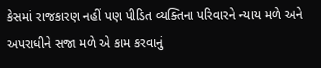કેસમાં રાજકારણ નહીં પણ પીડિત વ્યક્તિના પરિવારને ન્યાય મળે અને અપરાધીને સજા મળે એ કામ કરવાનું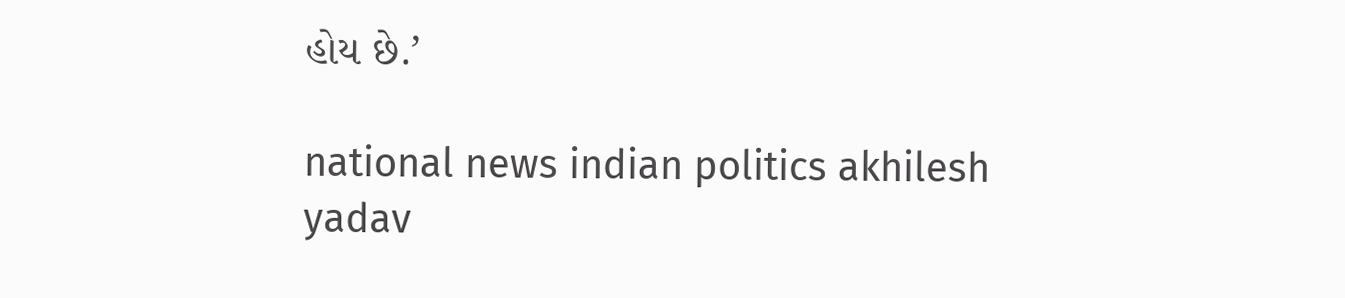હોય છે.’

national news indian politics akhilesh yadav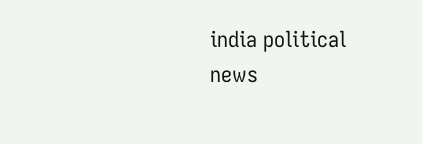india political news